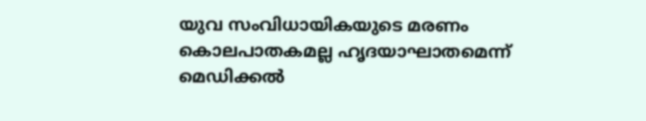യുവ സംവിധായികയുടെ മരണം കൊലപാതകമല്ല ഹൃദയാഘാതമെന്ന് മെഡിക്കൽ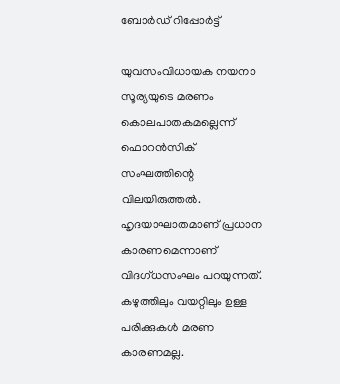ബോർഡ് റിപ്പോർട്ട്

യുവസംവിധായക നയനാ സൂര്യയുടെ മരണം കൊലപാതകമല്ലെന്ന് ഫൊറൻസിക് സംഘത്തിന്റെ വിലയിരുത്തൽ. ഹൃദയാഘാതമാണ് പ്രധാന കാരണമെന്നാണ് വിദഗ്ധസംഘം പറയുന്നത്. കഴുത്തിലും വയറ്റിലും ഉള്ള പരിക്കുകൾ മരണ കാരണമല്ല.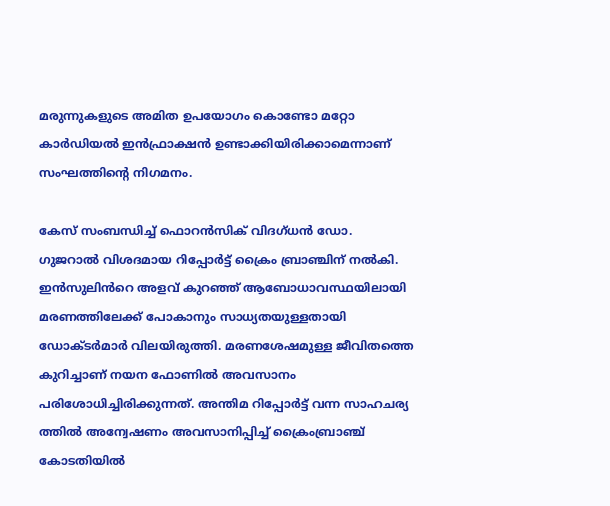മരുന്നുകളുടെ അമിത ഉപയോഗം കൊണ്ടോ മറ്റോ കാര്‍ഡിയല്‍ ഇന്‍ഫ്രാക്ഷന്‍ ഉണ്ടാക്കിയിരിക്കാമെന്നാണ് സംഘത്തിന്റെ നിഗമനം.

കേസ് സംബന്ധിച്ച് ഫൊറൻസിക് വിദഗ്ധൻ ഡോ. ഗുജറാൽ വിശദമായ റിപ്പോർട്ട് ക്രൈം ബ്രാഞ്ചിന് നൽകി. ഇൻസുലിൻറെ അളവ് കുറഞ്ഞ് ആബോധാവസ്ഥയിലായി മരണത്തിലേക്ക് പോകാനും സാധ്യതയുള്ളതായി ഡോക്ടർമാർ വിലയിരുത്തി. മരണശേഷമുള്ള ജീവിതത്തെ കുറിച്ചാണ് നയന ഫോണിൽ അവസാനം പരിശോധിച്ചിരിക്കുന്നത്. അന്തിമ റിപ്പോർട്ട് വന്ന സാഹചര്യ ത്തിൽ അന്വേഷണം അവസാനിപ്പിച്ച് ക്രൈംബ്രാഞ്ച് കോടതിയിൽ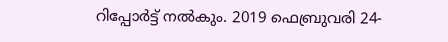റിപ്പോർട്ട് നൽകും. 2019 ഫെബ്രുവരി 24-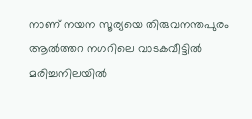നാണ് നയന സൂര്യയെ തിരുവനന്തപുരം ആൽത്തറ നഗറിലെ വാടകവീട്ടിൽ മരിച്ചനിലയിൽ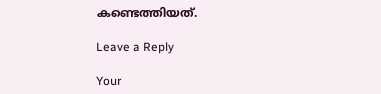കണ്ടെത്തിയത്.

Leave a Reply

Your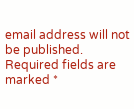email address will not be published. Required fields are marked *